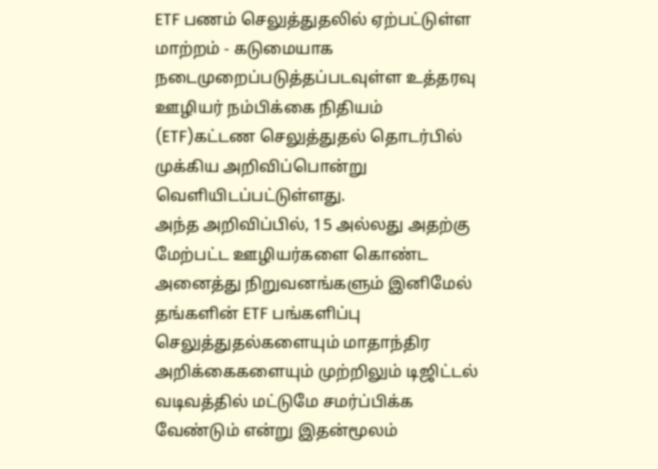ETF பணம் செலுத்துதலில் ஏற்பட்டுள்ள மாற்றம் - கடுமையாக நடைமுறைப்படுத்தப்படவுள்ள உத்தரவு
ஊழியர் நம்பிக்கை நிதியம் (ETF)கட்டண செலுத்துதல் தொடர்பில் முக்கிய அறிவிப்பொன்று வெளியிடப்பட்டுள்ளது.
அந்த அறிவிப்பில், 15 அல்லது அதற்கு மேற்பட்ட ஊழியர்களை கொண்ட அனைத்து நிறுவனங்களும் இனிமேல் தங்களின் ETF பங்களிப்பு செலுத்துதல்களையும் மாதாந்திர அறிக்கைகளையும் முற்றிலும் டிஜிட்டல் வடிவத்தில் மட்டுமே சமர்ப்பிக்க வேண்டும் என்று இதன்மூலம்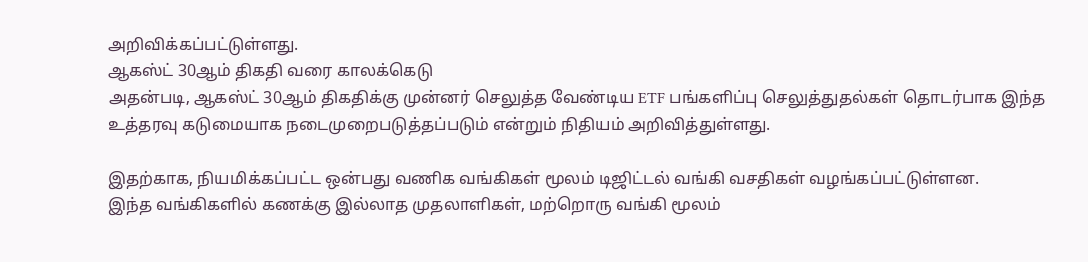அறிவிக்கப்பட்டுள்ளது.
ஆகஸ்ட் 30ஆம் திகதி வரை காலக்கெடு
அதன்படி, ஆகஸ்ட் 30ஆம் திகதிக்கு முன்னர் செலுத்த வேண்டிய ETF பங்களிப்பு செலுத்துதல்கள் தொடர்பாக இந்த உத்தரவு கடுமையாக நடைமுறைபடுத்தப்படும் என்றும் நிதியம் அறிவித்துள்ளது.

இதற்காக, நியமிக்கப்பட்ட ஒன்பது வணிக வங்கிகள் மூலம் டிஜிட்டல் வங்கி வசதிகள் வழங்கப்பட்டுள்ளன.
இந்த வங்கிகளில் கணக்கு இல்லாத முதலாளிகள், மற்றொரு வங்கி மூலம்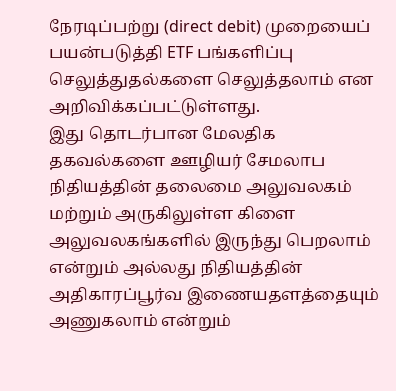நேரடிப்பற்று (direct debit) முறையைப் பயன்படுத்தி ETF பங்களிப்பு செலுத்துதல்களை செலுத்தலாம் என அறிவிக்கப்பட்டுள்ளது.
இது தொடர்பான மேலதிக தகவல்களை ஊழியர் சேமலாப நிதியத்தின் தலைமை அலுவலகம் மற்றும் அருகிலுள்ள கிளை அலுவலகங்களில் இருந்து பெறலாம் என்றும் அல்லது நிதியத்தின் அதிகாரப்பூர்வ இணையதளத்தையும் அணுகலாம் என்றும்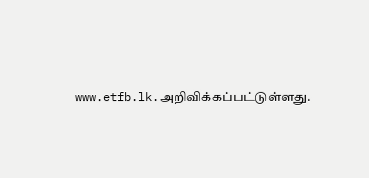www.etfb.lk.அறிவிக்கப்பட்டுள்ளது.